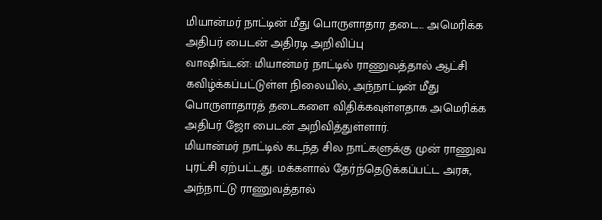மியான்மர் நாட்டின் மீது பொருளாதார தடை... அமெரிக்க அதிபர் பைடன் அதிரடி அறிவிப்பு
வாஷிங்டன்: மியான்மர் நாட்டில் ராணுவத்தால் ஆட்சி கவிழ்க்கப்பட்டுள்ள நிலையில், அந்நாட்டின் மீது பொருளாதாரத் தடைகளை விதிக்கவுள்ளதாக அமெரிக்க அதிபர் ஜோ பைடன் அறிவித்துள்ளார்.
மியான்மர் நாட்டில் கடந்த சில நாட்களுக்கு முன் ராணுவ புரட்சி ஏற்பட்டது. மக்களால் தேர்ந்தெடுக்கப்பட்ட அரசு, அந்நாட்டு ராணுவத்தால்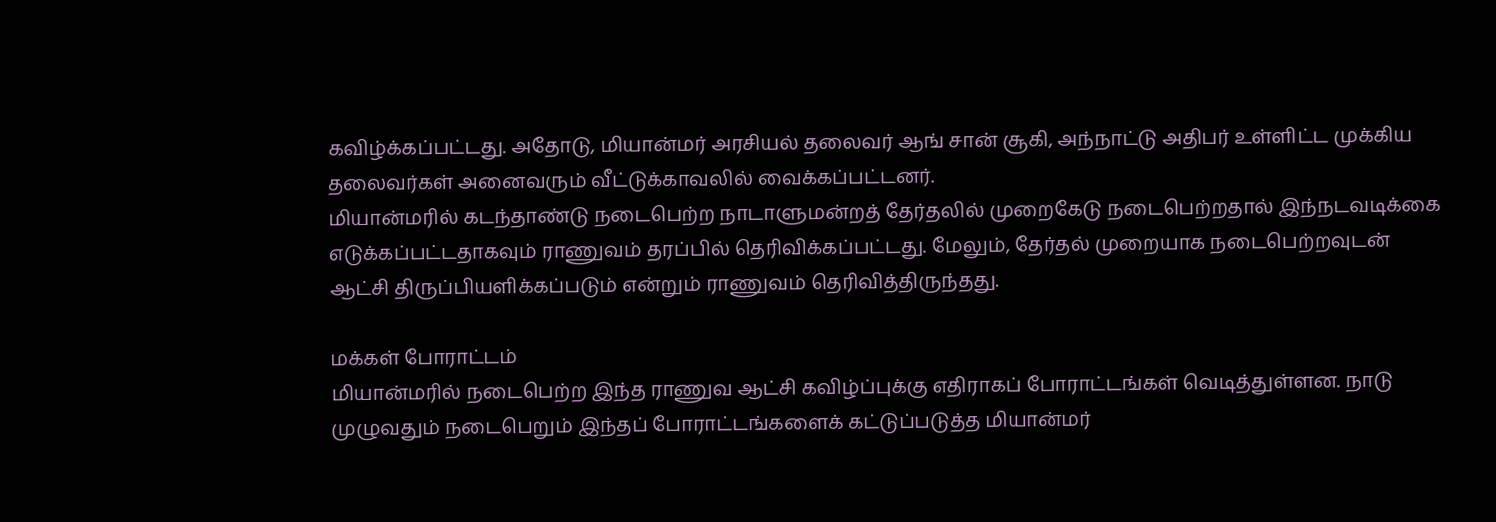கவிழ்க்கப்பட்டது. அதோடு, மியான்மர் அரசியல் தலைவர் ஆங் சான் சூகி, அந்நாட்டு அதிபர் உள்ளிட்ட முக்கிய தலைவர்கள் அனைவரும் வீட்டுக்காவலில் வைக்கப்பட்டனர்.
மியான்மரில் கடந்தாண்டு நடைபெற்ற நாடாளுமன்றத் தேர்தலில் முறைகேடு நடைபெற்றதால் இந்நடவடிக்கை எடுக்கப்பட்டதாகவும் ராணுவம் தரப்பில் தெரிவிக்கப்பட்டது. மேலும், தேர்தல் முறையாக நடைபெற்றவுடன் ஆட்சி திருப்பியளிக்கப்படும் என்றும் ராணுவம் தெரிவித்திருந்தது.

மக்கள் போராட்டம்
மியான்மரில் நடைபெற்ற இந்த ராணுவ ஆட்சி கவிழ்ப்புக்கு எதிராகப் போராட்டங்கள் வெடித்துள்ளன. நாடு முழுவதும் நடைபெறும் இந்தப் போராட்டங்களைக் கட்டுப்படுத்த மியான்மர்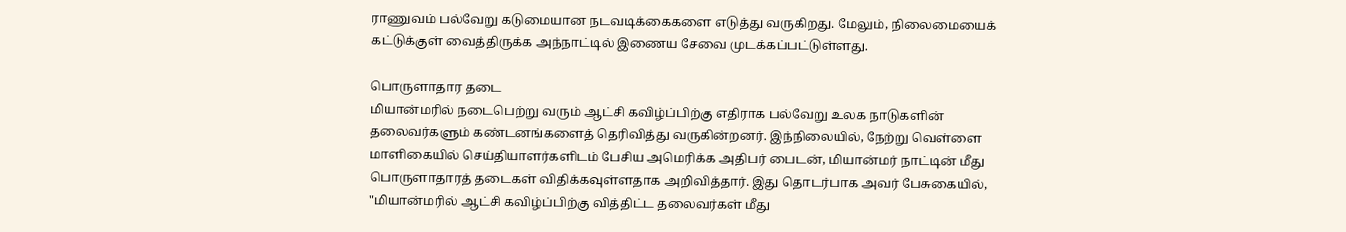ராணுவம் பல்வேறு கடுமையான நடவடிக்கைகளை எடுத்து வருகிறது. மேலும், நிலைமையைக் கட்டுக்குள் வைத்திருக்க அந்நாட்டில் இணைய சேவை முடக்கப்பட்டுள்ளது.

பொருளாதார தடை
மியான்மரில் நடைபெற்று வரும் ஆட்சி கவிழ்ப்பிற்கு எதிராக பல்வேறு உலக நாடுகளின் தலைவர்களும் கண்டனங்களைத் தெரிவித்து வருகின்றனர். இந்நிலையில், நேற்று வெள்ளை மாளிகையில் செய்தியாளர்களிடம் பேசிய அமெரிக்க அதிபர் பைடன், மியான்மர் நாட்டின் மீது பொருளாதாரத் தடைகள் விதிக்கவுள்ளதாக அறிவித்தார். இது தொடர்பாக அவர் பேசுகையில், "மியான்மரில் ஆட்சி கவிழ்ப்பிற்கு வித்திட்ட தலைவர்கள் மீது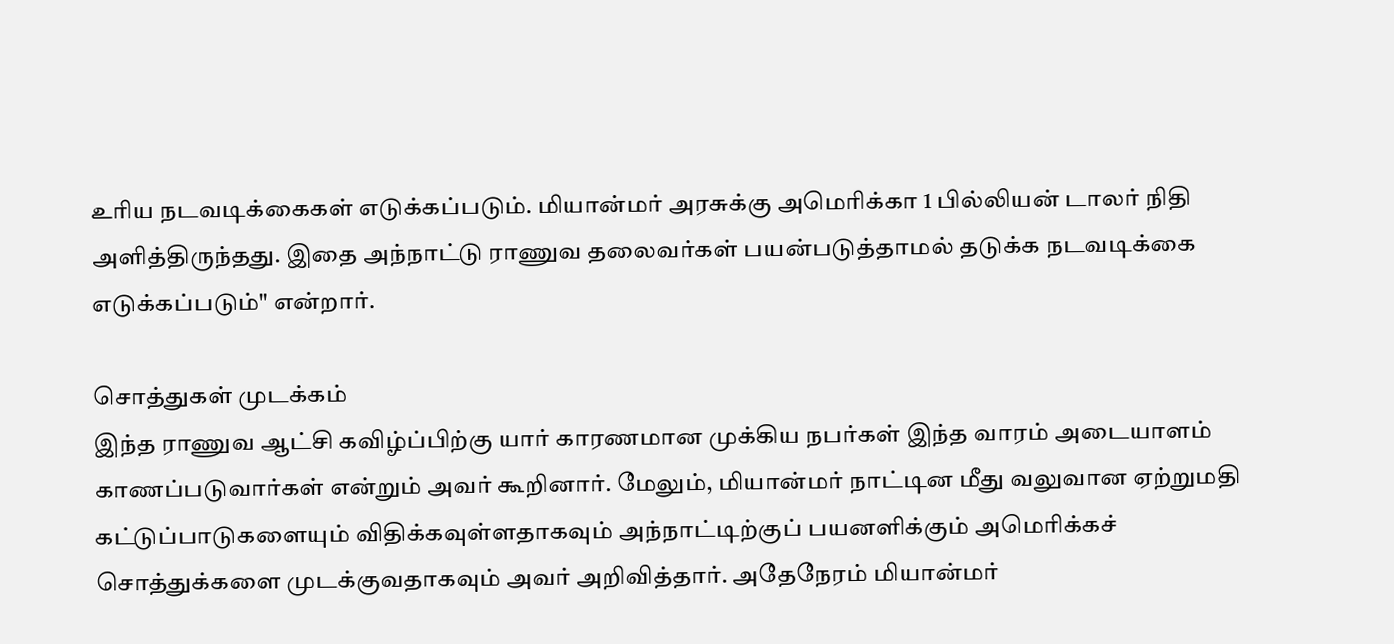உரிய நடவடிக்கைகள் எடுக்கப்படும். மியான்மர் அரசுக்கு அமெரிக்கா 1 பில்லியன் டாலர் நிதி அளித்திருந்தது. இதை அந்நாட்டு ராணுவ தலைவர்கள் பயன்படுத்தாமல் தடுக்க நடவடிக்கை எடுக்கப்படும்" என்றார்.

சொத்துகள் முடக்கம்
இந்த ராணுவ ஆட்சி கவிழ்ப்பிற்கு யார் காரணமான முக்கிய நபர்கள் இந்த வாரம் அடையாளம் காணப்படுவார்கள் என்றும் அவர் கூறினார். மேலும், மியான்மர் நாட்டின மீது வலுவான ஏற்றுமதி கட்டுப்பாடுகளையும் விதிக்கவுள்ளதாகவும் அந்நாட்டிற்குப் பயனளிக்கும் அமெரிக்கச் சொத்துக்களை முடக்குவதாகவும் அவர் அறிவித்தார். அதேநேரம் மியான்மர்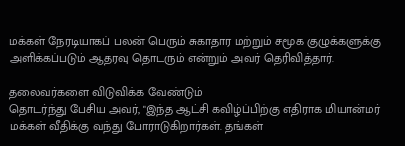மக்கள் நேரடியாகப் பலன் பெரும் சுகாதார மற்றும் சமூக குழுக்களுக்கு அளிக்கப்படும் ஆதரவு தொடரும் என்றும் அவர் தெரிவித்தார்.

தலைவர்களை விடுவிக்க வேண்டும்
தொடர்ந்து பேசிய அவர், "இந்த ஆட்சி கவிழ்ப்பிற்கு எதிராக மியான்மர் மக்கள் வீதிக்கு வந்து போராடுகிறார்கள். தங்கள்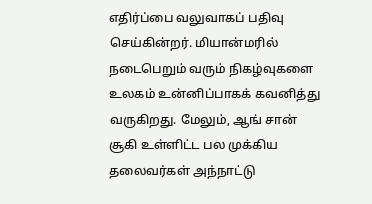எதிர்ப்பை வலுவாகப் பதிவு செய்கின்றர். மியான்மரில் நடைபெறும் வரும் நிகழ்வுகளை உலகம் உன்னிப்பாகக் கவனித்து வருகிறது. மேலும், ஆங் சான் சூகி உள்ளிட்ட பல முக்கிய தலைவர்கள் அந்நாட்டு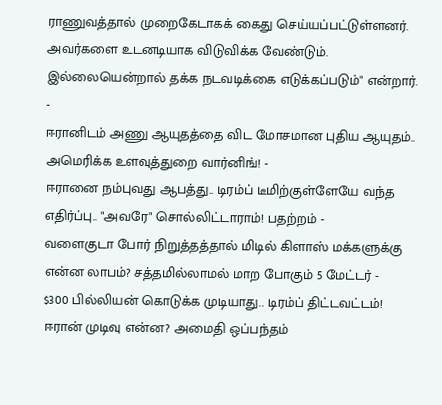ராணுவத்தால் முறைகேடாகக் கைது செய்யப்பட்டுள்ளனர். அவர்களை உடனடியாக விடுவிக்க வேண்டும். இல்லையென்றால் தக்க நடவடிக்கை எடுக்கப்படும்" என்றார்.
-
ஈரானிடம் அணு ஆயுதத்தை விட மோசமான புதிய ஆயுதம்.. அமெரிக்க உளவுத்துறை வார்னிங்! -
ஈரானை நம்புவது ஆபத்து.. டிரம்ப் டீமிற்குள்ளேயே வந்த எதிர்ப்பு.. "அவரே" சொல்லிட்டாராம்! பதற்றம் -
வளைகுடா போர் நிறுத்தத்தால் மிடில் கிளாஸ் மக்களுக்கு என்ன லாபம்? சத்தமில்லாமல் மாற போகும் 5 மேட்டர் -
$300 பில்லியன் கொடுக்க முடியாது.. டிரம்ப் திட்டவட்டம்! ஈரான் முடிவு என்ன? அமைதி ஒப்பந்தம்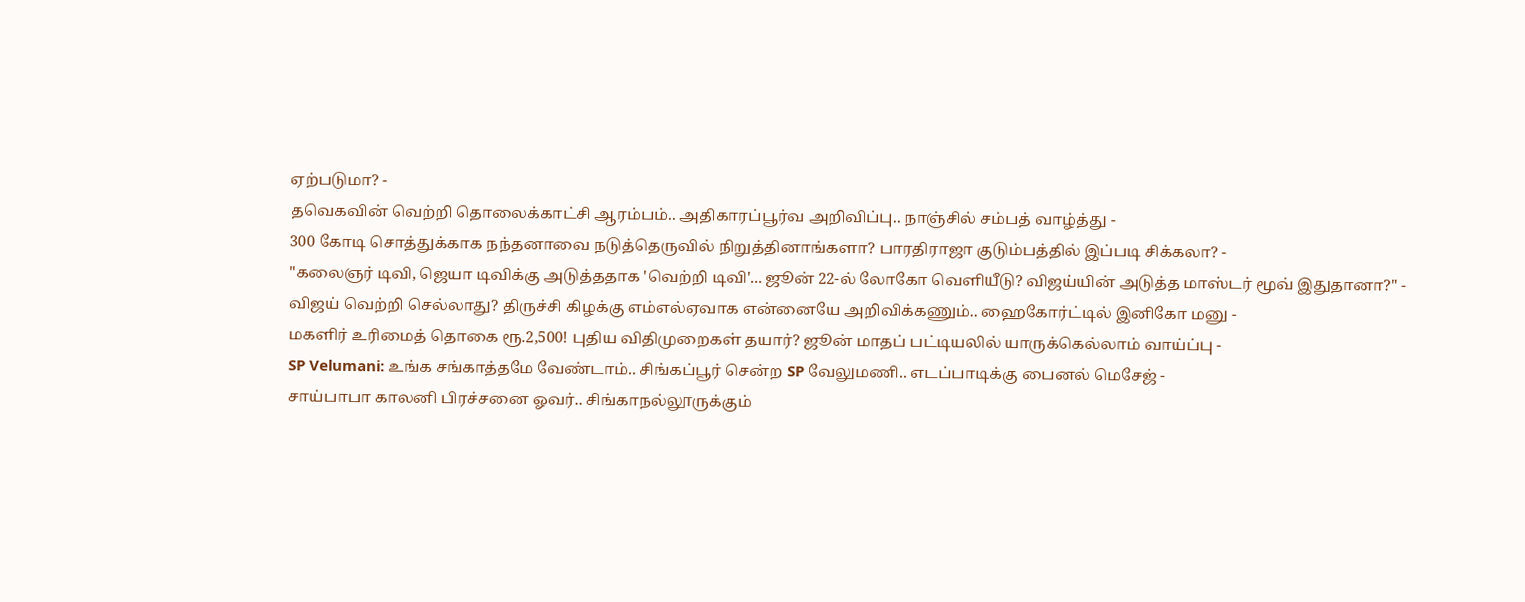ஏற்படுமா? -
தவெகவின் வெற்றி தொலைக்காட்சி ஆரம்பம்.. அதிகாரப்பூர்வ அறிவிப்பு.. நாஞ்சில் சம்பத் வாழ்த்து -
300 கோடி சொத்துக்காக நந்தனாவை நடுத்தெருவில் நிறுத்தினாங்களா? பாரதிராஜா குடும்பத்தில் இப்படி சிக்கலா? -
"கலைஞர் டிவி, ஜெயா டிவிக்கு அடுத்ததாக 'வெற்றி டிவி'... ஜூன் 22-ல் லோகோ வெளியீடு? விஜய்யின் அடுத்த மாஸ்டர் மூவ் இதுதானா?" -
விஜய் வெற்றி செல்லாது? திருச்சி கிழக்கு எம்எல்ஏவாக என்னையே அறிவிக்கணும்.. ஹைகோர்ட்டில் இனிகோ மனு -
மகளிர் உரிமைத் தொகை ரூ.2,500! புதிய விதிமுறைகள் தயார்? ஜூன் மாதப் பட்டியலில் யாருக்கெல்லாம் வாய்ப்பு -
SP Velumani: உங்க சங்காத்தமே வேண்டாம்.. சிங்கப்பூர் சென்ற SP வேலுமணி.. எடப்பாடிக்கு பைனல் மெசேஜ் -
சாய்பாபா காலனி பிரச்சனை ஓவர்.. சிங்காநல்லூருக்கும்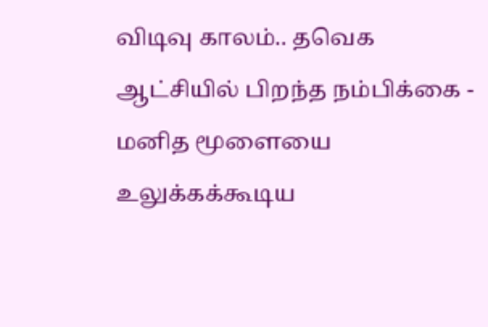விடிவு காலம்.. தவெக ஆட்சியில் பிறந்த நம்பிக்கை -
மனித மூளையை உலுக்கக்கூடிய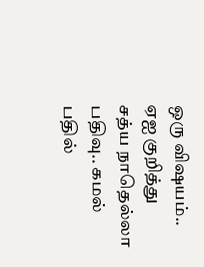ஒரு விஷயம்.. ஏஐ குறித்து சத்ய நாதெல்லா பதிவு.. கமல் பதில்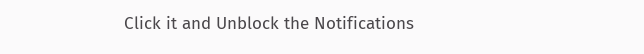Click it and Unblock the Notifications